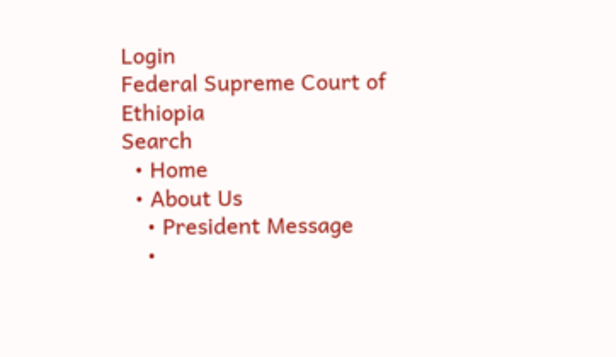Login
Federal Supreme Court of Ethiopia
Search
  • Home
  • About Us
    • President Message
    •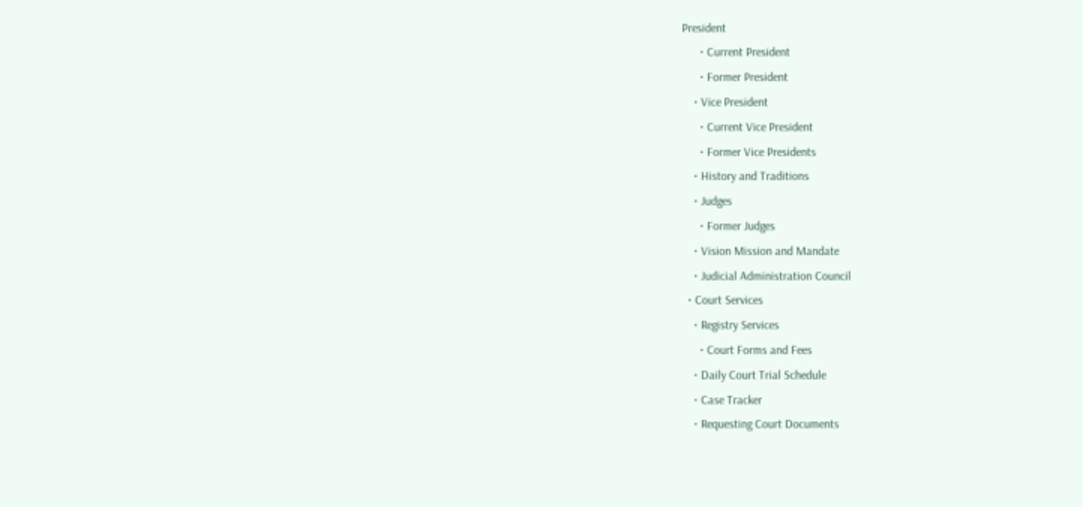President
      • Current President
      • Former President
    • Vice President
      • Current Vice President
      • Former Vice Presidents
    • History and Traditions
    • Judges
      • Former Judges
    • Vision Mission and Mandate
    • Judicial Administration Council
  • Court Services
    • Registry Services
      • Court Forms and Fees
    • Daily Court Trial Schedule
    • Case Tracker
    • Requesting Court Documents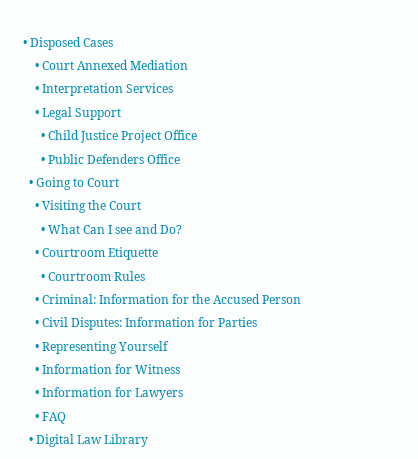• Disposed Cases
    • Court Annexed Mediation
    • Interpretation Services
    • Legal Support
      • Child Justice Project Office
      • Public Defenders Office
  • Going to Court
    • Visiting the Court
      • What Can I see and Do?
    • Courtroom Etiquette
      • Courtroom Rules
    • Criminal: Information for the Accused Person
    • Civil Disputes: Information for Parties
    • Representing Yourself
    • Information for Witness
    • Information for Lawyers
    • FAQ
  • Digital Law Library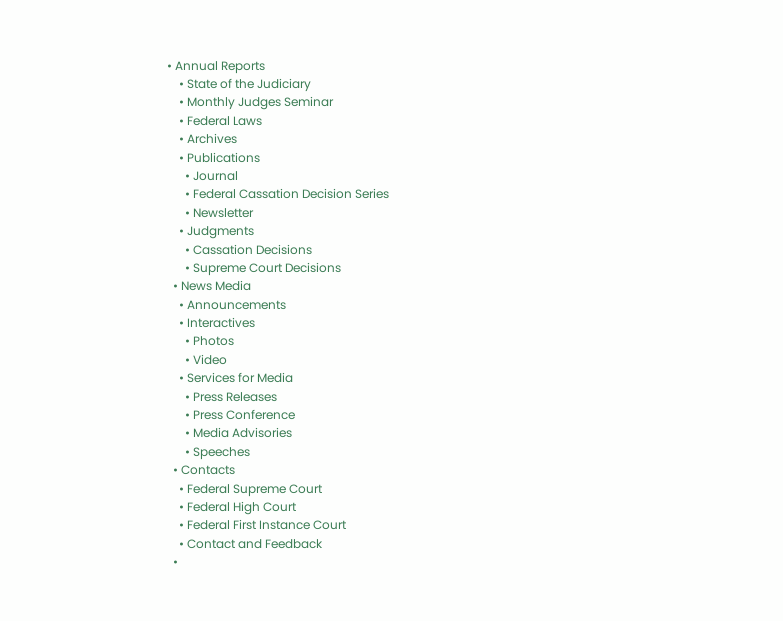• Annual Reports
    • State of the Judiciary
    • Monthly Judges Seminar
    • Federal Laws
    • Archives
    • Publications
      • Journal
      • Federal Cassation Decision Series
      • Newsletter
    • Judgments
      • Cassation Decisions
      • Supreme Court Decisions
  • News Media
    • Announcements
    • Interactives
      • Photos
      • Video
    • Services for Media
      • Press Releases
      • Press Conference
      • Media Advisories
      • Speeches
  • Contacts
    • Federal Supreme Court
    • Federal High Court
    • Federal First Instance Court
    • Contact and Feedback
  •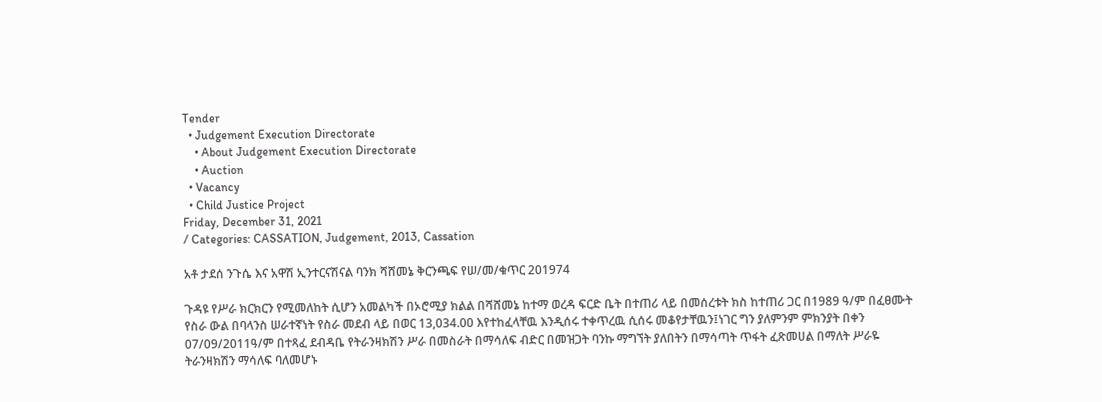Tender
  • Judgement Execution Directorate
    • About Judgement Execution Directorate
    • Auction
  • Vacancy
  • Child Justice Project
Friday, December 31, 2021
/ Categories: CASSATION, Judgement, 2013, Cassation

አቶ ታደሰ ንጉሴ እና አዋሽ ኢንተርናሽናል ባንክ ሻሸመኔ ቅርንጫፍ የሠ/መ/ቁጥር 201974

ጉዳዩ የሥራ ክርክርን የሚመለከት ሲሆን አመልካች በኦሮሚያ ክልል በሻሸመኔ ከተማ ወረዳ ፍርድ ቤት በተጠሪ ላይ በመሰረቱት ክስ ከተጠሪ ጋር በ1989 ዓ/ም በፈፀሙት የስራ ውል በባላንስ ሠራተኛነት የስራ መደብ ላይ በወር 13,034.00 እየተከፈላቸዉ እንዲሰሩ ተቀጥረዉ ሲሰሩ መቆየታቸዉን፤ነገር ግን ያለምንም ምክንያት በቀን 07/09/2011ዓ/ም በተጻፈ ደብዳቤ የትራንዛክሽን ሥራ በመስራት በማሳለፍ ብድር በመዝጋት ባንኩ ማግኘት ያለበትን በማሳጣት ጥፋት ፈጽመሀል በማለት ሥራዬ ትራንዛክሽን ማሳለፍ ባለመሆኑ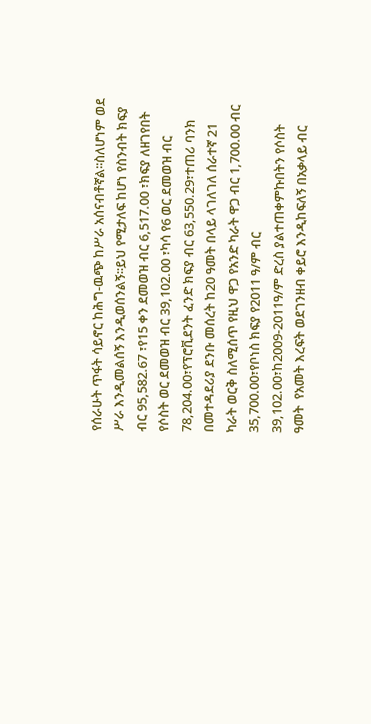የሰራሁት ጥፋት ሳይኖር ከሕግ-ዉጭ ከሥራ አሰናብቶኛል፡፡ስለሆነም ወደ ሥራ እንዲመልሰኝ እንዲወሰንልኝ፡፡ይህ የሚታለፍ ከሆነ የስንብት ክፍያ ብር 95,582.67 ፣የ15 ቀን ደመወዝ ብር 6,517.00 ፣ክፍያ ለዘገየበት የሶስት ወር ደመወዝ ብር 39,102.00 ፣ካሳ የ6 ወር ደመወዝ ብር 78,204.00፣የፕሮቪደንት ፈንድ ክፍያ ብር 63,550.29፣ተጠሪ ባንክ በመተዳደሪያ ደንቡ መሰረት ከ20 ዓመት በላይ ላገለገለ ሰራተኛ 21 ካራት ወርቅ ስለሚሰጥ የዚህ ዋጋ የአንድ ካራት ዋጋ ብር 1,700.00 ብር 35,700.00፣የቦነስ ክፍያ የ2011 ዓ/ም ብር 39,102.00፣ከ2009-2011ዓ/ም ድረስ ያልተጠቀምኩበትን የሶስት ዓመት  የአመት እረፍት ወደገንዘብ ቀይሮ እንዲከፍለኝ በአቃላይ ብር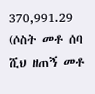370,991.29 (ሶስት መቶ ሰባ ሺህ ዘጠኝ መቶ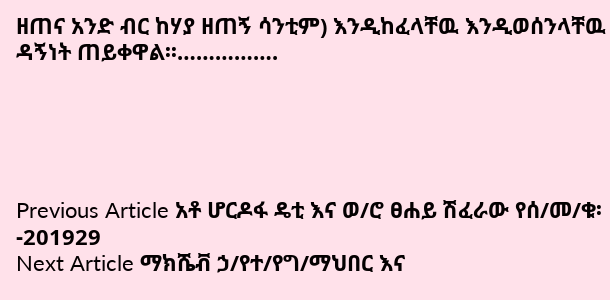ዘጠና አንድ ብር ከሃያ ዘጠኝ ሳንቲም) እንዲከፈላቸዉ እንዲወሰንላቸዉ ዳኝነት ጠይቀዋል፡፡…………….





Previous Article አቶ ሆርዶፋ ዴቲ እና ወ/ሮ ፀሐይ ሽፈራው የሰ/መ/ቁ፡-201929
Next Article ማክሼቭ ኃ/የተ/የግ/ማህበር እና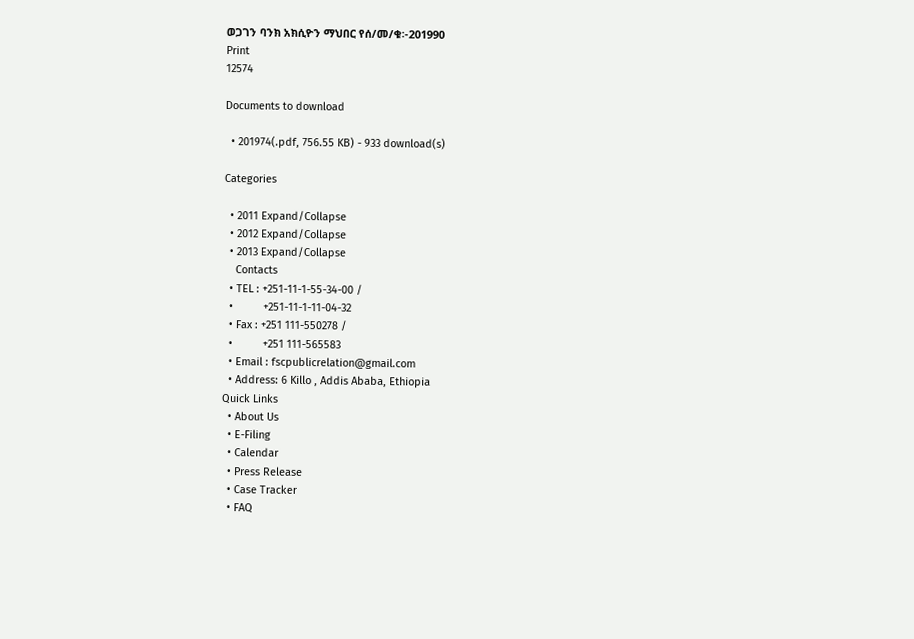ወጋገን ባንክ አክሲዮን ማህበር የሰ/መ/ቁ፡-201990
Print
12574

Documents to download

  • 201974(.pdf, 756.55 KB) - 933 download(s)

Categories

  • 2011 Expand/Collapse
  • 2012 Expand/Collapse
  • 2013 Expand/Collapse
    Contacts
  • TEL : +251-11-1-55-34-00 /
  •          +251-11-1-11-04-32
  • Fax : +251 111-550278 /
  •          +251 111-565583
  • Email : fscpublicrelation@gmail.com
  • Address: 6 Killo , Addis Ababa, Ethiopia
Quick Links
  • About Us
  • E-Filing
  • Calendar
  • Press Release
  • Case Tracker
  • FAQ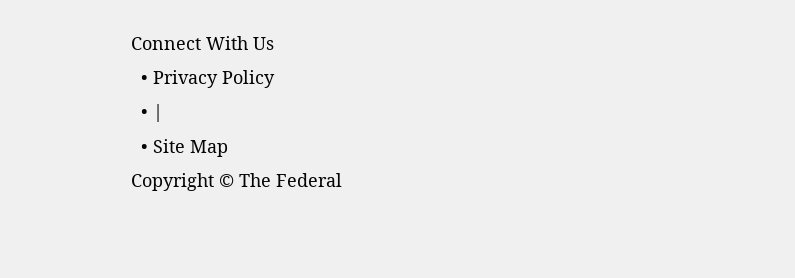Connect With Us
  • Privacy Policy
  • |
  • Site Map
Copyright © The Federal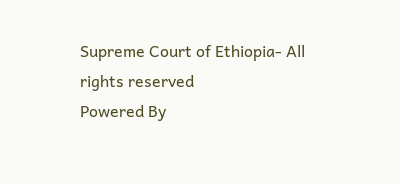Supreme Court of Ethiopia- All rights reserved
Powered By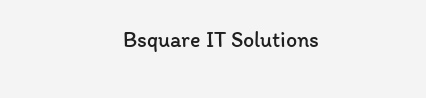Bsquare IT Solutions